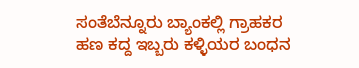ಸಂತೆಬೆನ್ನೂರು ಬ್ಯಾಂಕಲ್ಲಿ ಗ್ರಾಹಕರ ಹಣ ಕದ್ದ ಇಬ್ಬರು ಕಳ್ಳಿಯರ ಬಂಧನ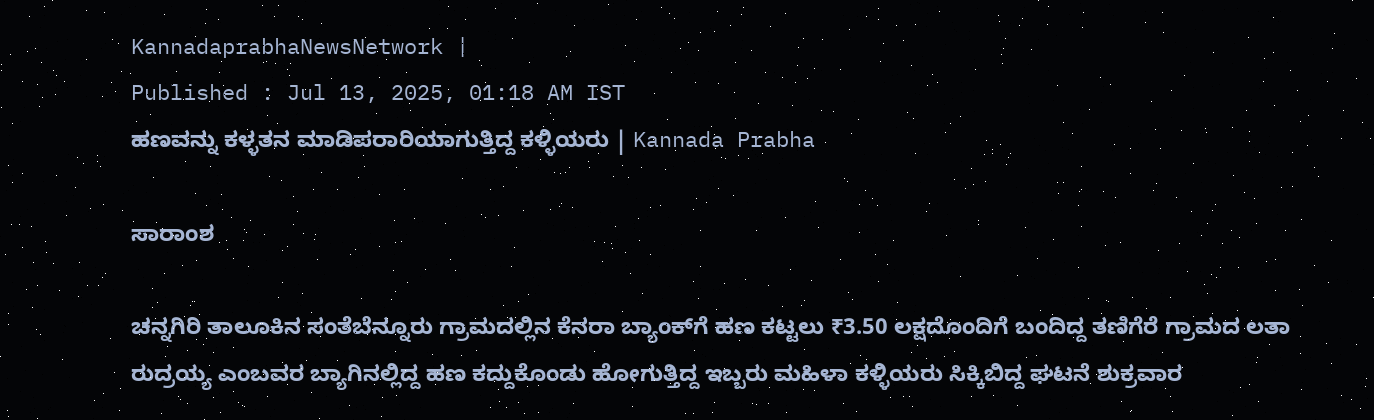KannadaprabhaNewsNetwork |
Published : Jul 13, 2025, 01:18 AM IST
ಹಣವನ್ನು ಕಳ್ಳತನ ಮಾಡಿಪರಾರಿಯಾಗುತ್ತಿದ್ದ ಕಳ್ಳಿಯರು | Kannada Prabha

ಸಾರಾಂಶ

ಚನ್ನಗಿರಿ ತಾಲೂಕಿನ ಸಂತೆಬೆನ್ನೂರು ಗ್ರಾಮದಲ್ಲಿನ ಕೆನರಾ ಬ್ಯಾಂಕ್‌ಗೆ ಹಣ ಕಟ್ಟಲು ₹3.50 ಲಕ್ಷದೊಂದಿಗೆ ಬಂದಿದ್ದ ತಣಿಗೆರೆ ಗ್ರಾಮದ ಲತಾ ರುದ್ರಯ್ಯ ಎಂಬವರ ಬ್ಯಾಗಿನಲ್ಲಿದ್ದ ಹಣ ಕದ್ದುಕೊಂಡು ಹೋಗುತ್ತಿದ್ದ ಇಬ್ಬರು ಮಹಿಳಾ ಕಳ್ಳಿಯರು ಸಿಕ್ಕಿಬಿದ್ದ ಘಟನೆ ಶುಕ್ರವಾರ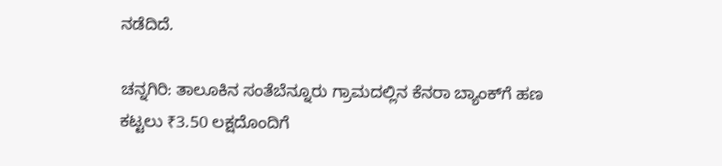ನಡೆದಿದೆ.

ಚನ್ನಗಿರಿ: ತಾಲೂಕಿನ ಸಂತೆಬೆನ್ನೂರು ಗ್ರಾಮದಲ್ಲಿನ ಕೆನರಾ ಬ್ಯಾಂಕ್‌ಗೆ ಹಣ ಕಟ್ಟಲು ₹3.50 ಲಕ್ಷದೊಂದಿಗೆ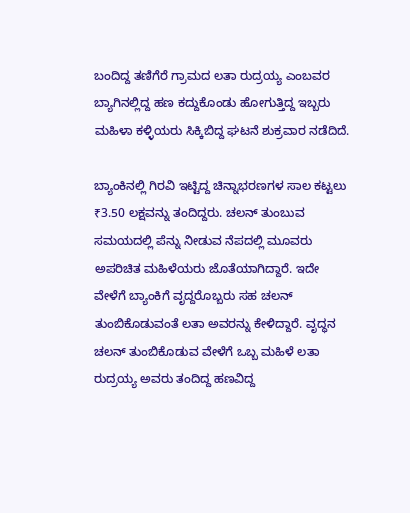ಬಂದಿದ್ದ ತಣಿಗೆರೆ ಗ್ರಾಮದ ಲತಾ ರುದ್ರಯ್ಯ ಎಂಬವರ ಬ್ಯಾಗಿನಲ್ಲಿದ್ದ ಹಣ ಕದ್ದುಕೊಂಡು ಹೋಗುತ್ತಿದ್ದ ಇಬ್ಬರು ಮಹಿಳಾ ಕಳ್ಳಿಯರು ಸಿಕ್ಕಿಬಿದ್ದ ಘಟನೆ ಶುಕ್ರವಾರ ನಡೆದಿದೆ.

ಬ್ಯಾಂಕಿನಲ್ಲಿ ಗಿರವಿ ಇಟ್ಟಿದ್ದ ಚಿನ್ನಾಭರಣಗಳ ಸಾಲ ಕಟ್ಟಲು ₹3.50 ಲಕ್ಷವನ್ನು ತಂದಿದ್ದರು. ಚಲನ್ ತುಂಬುವ ಸಮಯದಲ್ಲಿ ಪೆನ್ನು ನೀಡುವ ನೆಪದಲ್ಲಿ ಮೂವರು ಅಪರಿಚಿತ ಮಹಿಳೆಯರು ಜೊತೆಯಾಗಿದ್ದಾರೆ. ಇದೇ ವೇಳೆಗೆ ಬ್ಯಾಂಕಿಗೆ ವೃದ್ದರೊಬ್ಬರು ಸಹ ಚಲನ್ ತುಂಬಿಕೊಡುವಂತೆ ಲತಾ ಅವರನ್ನು ಕೇಳಿದ್ದಾರೆ. ವೃದ್ಧನ ಚಲನ್ ತುಂಬಿಕೊಡುವ ವೇಳೆಗೆ ಒಬ್ಬ ಮಹಿಳೆ ಲತಾ ರುದ್ರಯ್ಯ ಅವರು ತಂದಿದ್ದ ಹಣವಿದ್ದ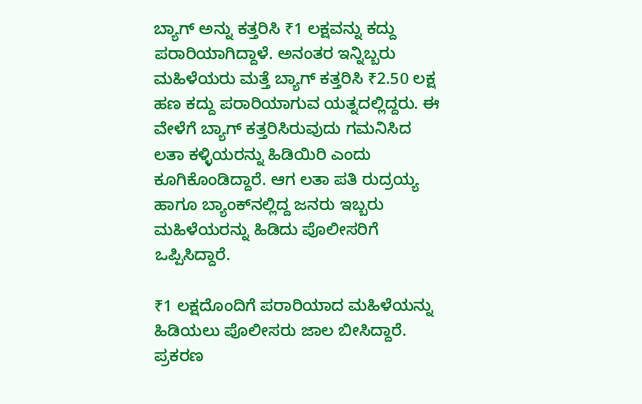ಬ್ಯಾಗ್ ಅನ್ನು ಕತ್ತರಿಸಿ ₹1 ಲಕ್ಷವನ್ನು ಕದ್ದು ಪರಾರಿಯಾಗಿದ್ದಾಳೆ. ಅನಂತರ ಇನ್ನಿಬ್ಬರು ಮಹಿಳೆಯರು ಮತ್ತೆ ಬ್ಯಾಗ್ ಕತ್ತರಿಸಿ ₹2.50 ಲಕ್ಷ ಹಣ ಕದ್ದು ಪರಾರಿಯಾಗುವ ಯತ್ನದಲ್ಲಿದ್ದರು. ಈ ವೇಳೆಗೆ ಬ್ಯಾಗ್ ಕತ್ತರಿಸಿರುವುದು ಗಮನಿಸಿದ ಲತಾ ಕಳ್ಳಿಯರನ್ನು ಹಿಡಿಯಿರಿ ಎಂದು ಕೂಗಿಕೊಂಡಿದ್ದಾರೆ. ಆಗ ಲತಾ ಪತಿ ರುದ್ರಯ್ಯ ಹಾಗೂ ಬ್ಯಾಂಕ್‌ನಲ್ಲಿದ್ದ ಜನರು ಇಬ್ಬರು ಮಹಿಳೆಯರನ್ನು ಹಿಡಿದು ಪೊಲೀಸರಿಗೆ ಒಪ್ಪಿಸಿದ್ದಾರೆ.

₹1 ಲಕ್ಷದೊಂದಿಗೆ ಪರಾರಿಯಾದ ಮಹಿಳೆಯನ್ನು ಹಿಡಿಯಲು ಪೊಲೀಸರು ಜಾಲ ಬೀಸಿದ್ದಾರೆ. ಪ್ರಕರಣ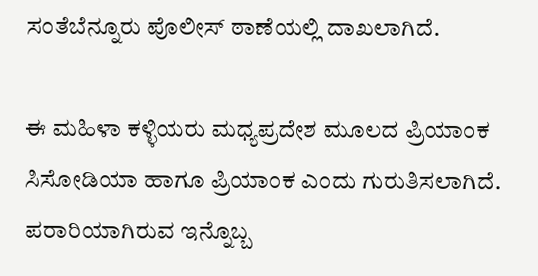ಸಂತೆಬೆನ್ನೂರು ಪೊಲೀಸ್ ಠಾಣೆಯಲ್ಲಿ ದಾಖಲಾಗಿದೆ.

ಈ ಮಹಿಳಾ ಕಳ್ಳಿಯರು ಮಧ್ಯಪ್ರದೇಶ ಮೂಲದ ಪ್ರಿಯಾಂಕ ಸಿಸೋಡಿಯಾ ಹಾಗೂ ಪ್ರಿಯಾಂಕ ಎಂದು ಗುರುತಿಸಲಾಗಿದೆ. ಪರಾರಿಯಾಗಿರುವ ಇನ್ನೊಬ್ಬ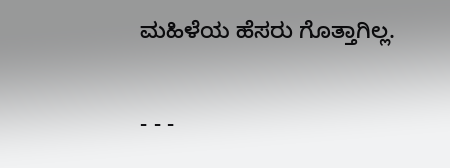ಮಹಿಳೆಯ ಹೆಸರು ಗೊತ್ತಾಗಿಲ್ಲ.

- - -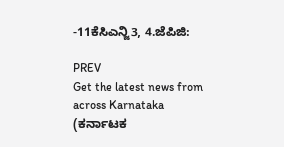-11ಕೆಸಿಎನ್ಜಿ3, 4.ಜೆಪಿಜಿ:

PREV
Get the latest news from across Karnataka (ಕರ್ನಾಟಕ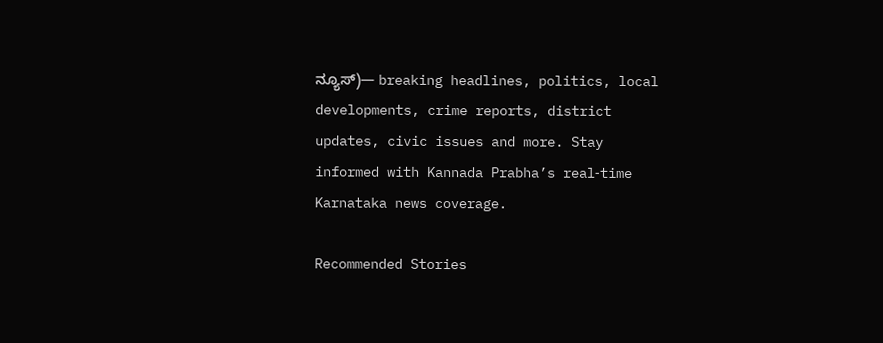ನ್ಯೂಸ್)— breaking headlines, politics, local developments, crime reports, district updates, civic issues and more. Stay informed with Kannada Prabha’s real‑time Karnataka news coverage.

Recommended Stories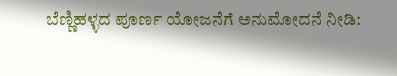ಬೆಣ್ಣಿಹಳ್ಳದ ಪೂರ್ಣ ಯೋಜನೆಗೆ ಅನುಮೋದನೆ ನೀಡಿ: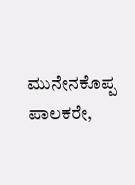ಮುನೇನಕೊಪ್ಪ
ಪಾಲಕರೇ,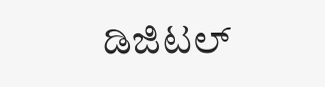ಡಿಜಿಟಲ್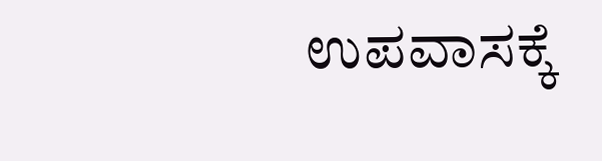ಉಪವಾಸಕ್ಕೆ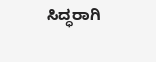ಸಿದ್ಧರಾಗಿ